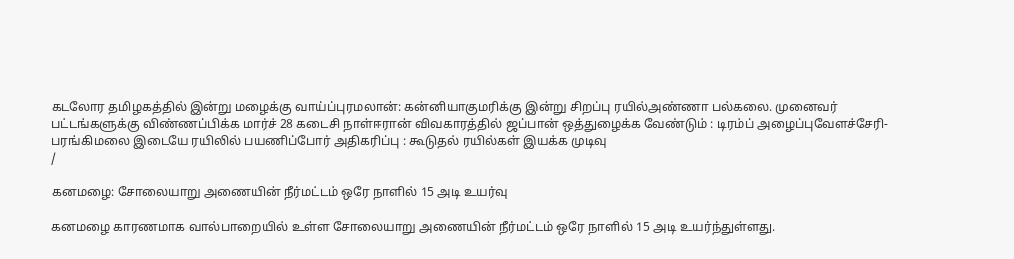கடலோர தமிழகத்தில் இன்று மழைக்கு வாய்ப்புரமலான்: கன்னியாகுமரிக்கு இன்று சிறப்பு ரயில்அண்ணா பல்கலை. முனைவர் பட்டங்களுக்கு விண்ணப்பிக்க மார்ச் 28 கடைசி நாள்ஈரான் விவகாரத்தில் ஜப்பான் ஒத்துழைக்க வேண்டும் : டிரம்ப் அழைப்புவேளச்சேரி-பரங்கிமலை இடையே ரயிலில் பயணிப்போர் அதிகரிப்பு : கூடுதல் ரயில்கள் இயக்க முடிவு
/

கனமழை: சோலையாறு அணையின் நீர்மட்டம் ஒரே நாளில் 15 அடி உயர்வு

கனமழை காரணமாக வால்பாறையில் உள்ள சோலையாறு அணையின் நீர்மட்டம் ஒரே நாளில் 15 அடி உயர்ந்துள்ளது.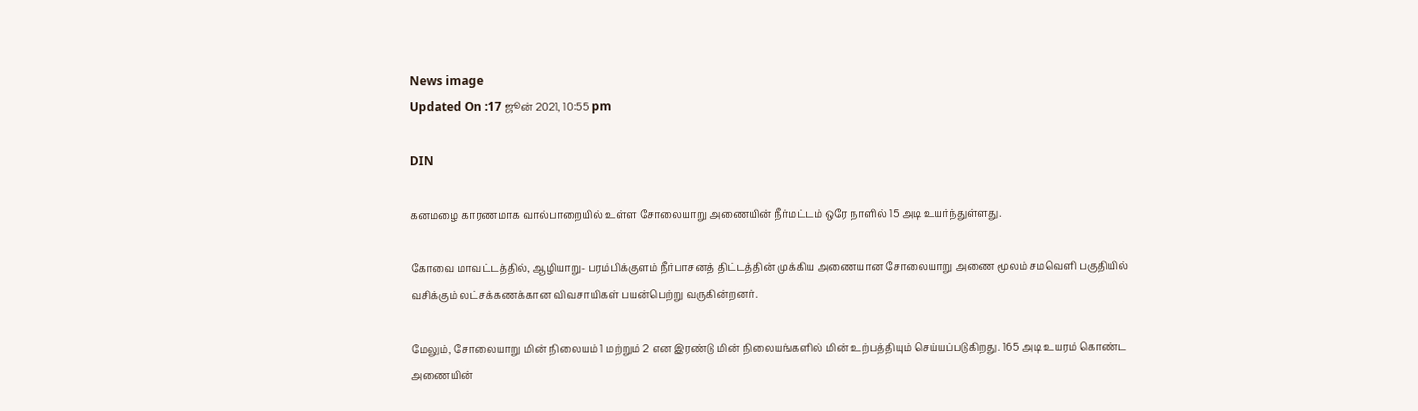News image
Updated On :17 ஜூன் 2021, 10:55 pm

DIN

கனமழை காரணமாக வால்பாறையில் உள்ள சோலையாறு அணையின் நீர்மட்டம் ஒரே நாளில் 15 அடி உயர்ந்துள்ளது.

கோவை மாவட்டத்தில், ஆழியாறு- பரம்பிக்குளம் நீர்பாசனத் திட்டத்தின் முக்கிய அணையான சோலையாறு அணை மூலம் சமவெளி பகுதியில் வசிக்கும் லட்சக்கணக்கான விவசாயிகள் பயன்பெற்று வருகின்றனர்.

மேலும், சோலையாறு மின் நிலையம் 1 மற்றும் 2 என இரண்டு மின் நிலையங்களில் மின் உற்பத்தியும் செய்யப்படுகிறது. 165 அடி உயரம் கொண்ட அணையின்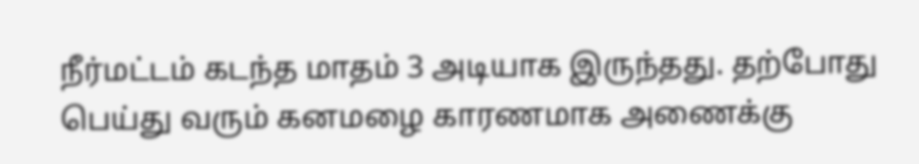நீர்மட்டம் கடந்த மாதம் 3 அடியாக இருந்தது. தற்போது பெய்து வரும் கனமழை காரணமாக அணைக்கு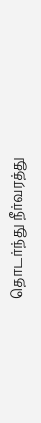தொடர்ந்து நீர்வரத்து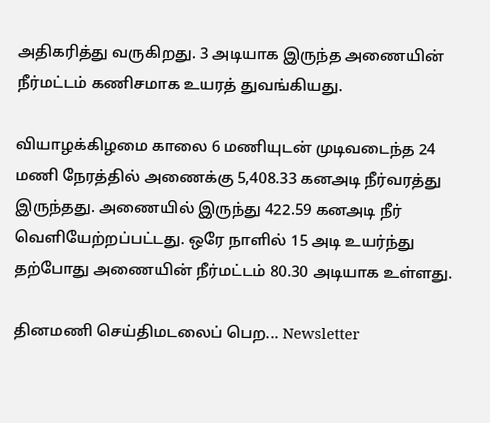அதிகரித்து வருகிறது. 3 அடியாக இருந்த அணையின் நீர்மட்டம் கணிசமாக உயரத் துவங்கியது.

வியாழக்கிழமை காலை 6 மணியுடன் முடிவடைந்த 24 மணி நேரத்தில் அணைக்கு 5,408.33 கனஅடி நீர்வரத்து இருந்தது. அணையில் இருந்து 422.59 கனஅடி நீர் வெளியேற்றப்பட்டது. ஒரே நாளில் 15 அடி உயர்ந்து தற்போது அணையின் நீர்மட்டம் 80.30 அடியாக உள்ளது.

தினமணி செய்திமடலைப் பெற... Newsletter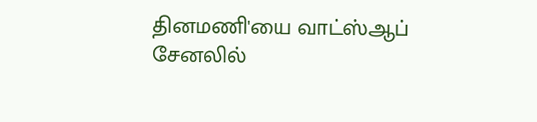தினமணி'யை வாட்ஸ்ஆப் சேனலில்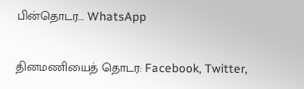பின்தொடர... WhatsApp

தினமணியைத் தொடர: Facebook, Twitter,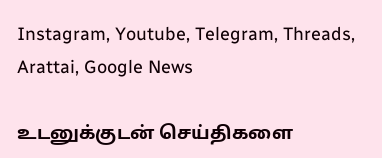Instagram, Youtube, Telegram, Threads, Arattai, Google News

உடனுக்குடன் செய்திகளை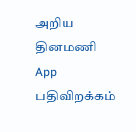அறிய தினமணி App பதிவிறக்கம்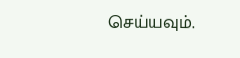செய்யவும்.